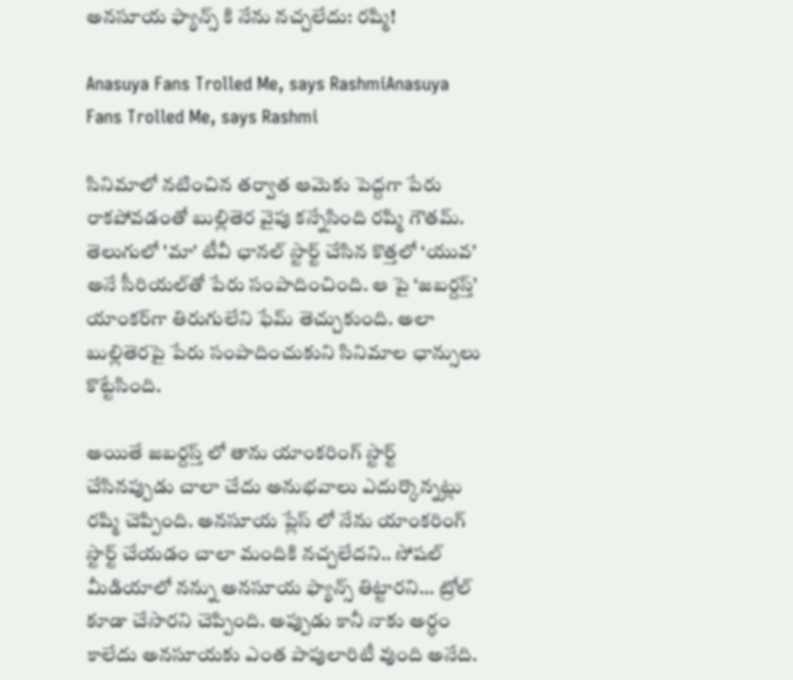అనసూయ ఫ్యాన్స్ కి నేను నచ్చలేదు: రష్మి!

Anasuya Fans Trolled Me, says RashmiAnasuya Fans Trolled Me, says Rashmi

సినిమాలో నటించిన తర్వాత ఆమెకు పెద్దగా పేరు రాకపోవడంతో బుల్లితెర వైపు కన్నేసింది రష్మి గౌతమ్. తెలుగులో 'మా' టీవీ ఛానల్ స్టార్ట్ చేసిన కొత్తలో ‘యువ’ అనే సీరియల్‌తో పేరు సంపాదించింది. ఆ పై ‘జబర్దస్త్’ యాంకర్‌గా తిరుగులేని ఫేమ్ తెచ్చుకుంది. అలా బుల్లితెరపై పేరు సంపాదించుకుని సినిమాల ఛాన్సులు కొట్టేసింది.

అయితే జబర్దస్త్ లో తాను యాంకరింగ్ స్టార్ట్ చేసినప్పుడు చాలా చేదు అనుభవాలు ఎదుర్కొన్నట్లు రష్మి చెప్పింది. అనసూయ ప్లేస్ లో నేను యాంకరింగ్ స్టార్ట్ చేయడం చాలా మందికి నచ్చలేదని.. సోషల్ మీడియాలో నన్ను అనసూయ ఫ్యాన్స్ తిట్టారని... ట్రోల్ కూడా చేసారని చెప్పింది. అప్పుడు కానీ నాకు అర్ధం కాలేదు అనసూయకు ఎంత పాపులారిటీ వుంది అనేది.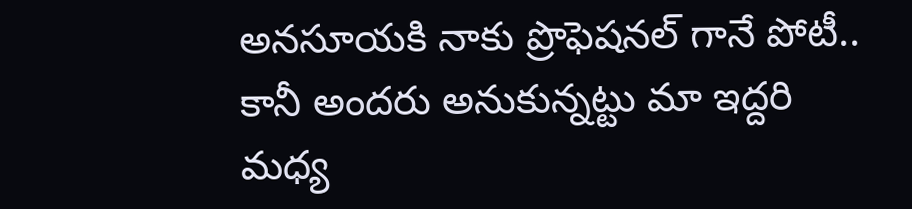అనసూయకి నాకు ప్రొఫెషనల్ గానే పోటీ.. కానీ అందరు అనుకున్నట్టు మా ఇద్దరి మధ్య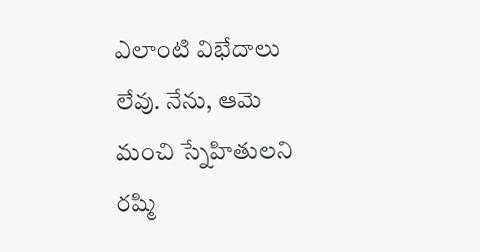ఎలాంటి విభేదాలు లేవు. నేను, ఆమె మంచి స్నేహితులని రష్మి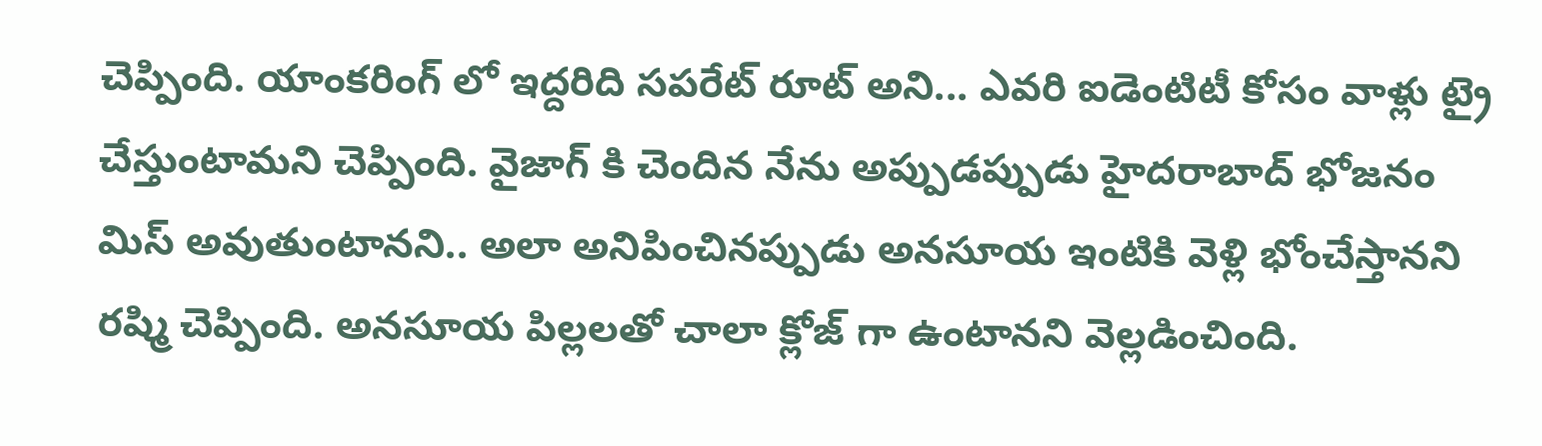చెప్పింది. యాంకరింగ్ లో ఇద్దరిది సపరేట్ రూట్ అని... ఎవరి ఐడెంటిటీ కోసం వాళ్లు ట్రై చేస్తుంటామని చెప్పింది. వైజాగ్ కి చెందిన నేను అప్పుడప్పుడు హైదరాబాద్ భోజనం మిస్ అవుతుంటానని.. అలా అనిపించినప్పుడు అనసూయ ఇంటికి వెళ్లి భోంచేస్తానని రష్మి చెప్పింది. అనసూయ పిల్లలతో చాలా క్లోజ్ గా ఉంటానని వెల్లడించింది.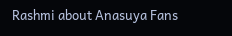Rashmi about Anasuya Fans